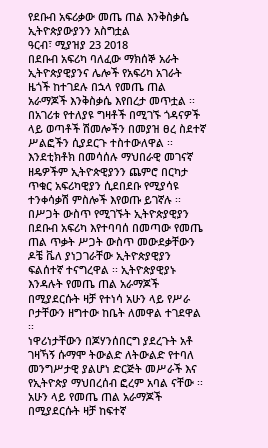የደቡብ አፍሪቃው መጤ ጠል እንቅስቃሴ ኢትዮጵያውያንን አስግቷል
ዓርብ፣ ሚያዝያ 23 2018
በደቡብ አፍሪካ ባለፈው ማክሰኞ አራት ኢትዮጵያዊያንና ሌሎች የአፍሪካ አገራት ዜጎች ከተገደሉ በኋላ የመጤ ጠል አራማጆች እንቅስቃሴ እየበረታ መጥቷል ፡፡ በአገሪቱ የተለያዩ ግዛቶች በሚገኙ ጎዳናዎች ላይ ወጣቶች ሽመሎችን በመያዝ ፀረ ስደተኛ ሥልፎችን ሲያደርጉ ተስተውለዋል ፡፡ እንደቲክቶክ በመሳሰሉ ማህበራዊ መገናኛ ዘዴዎችም ኢትዮጵዊያንን ጨምሮ በርካታ ጥቁር አፍሪካዊያን ሲደበደቡ የሚያሳዩ ተንቀሳቃሽ ምስሎች እየወጡ ይገኛሉ ፡፡
በሥጋት ውስጥ የሚገኙት ኢትዮጵያዊያን
በደቡብ አፍሪካ እየተባባሰ በመጣው የመጤ ጠል ጥቃት ሥጋት ውስጥ መውደቃቸውን ዶቼ ቬለ ያነጋገራቸው ኢትዮጵያዊያን ፍልሰተኛ ተናግረዋል ፡፡ ኢትዮጵያዊያኑ እንዳሉት የመጤ ጠል አራማጆች በሚያደርሱት ዛቻ የተነሳ አሁን ላይ የሥራ ቦታቸውን ዘግተው ከቤት ለመዋል ተገደዋል ፡፡
ነዋሪነታቸውን በጆሃንሰበርግ ያደረጉት አቶ ገዛኻኝ ሱማሞ ትውልድ ለትውልድ የተባለ መንግሥታዊ ያልሆነ ድርጅት መሥራች እና የኢትዮጵያ ማህበረሰብ ፎረም አባል ናቸው ፡፡ አሁን ላይ የመጤ ጠል አራማጆች በሚያደርሱት ዛቻ ከፍተኛ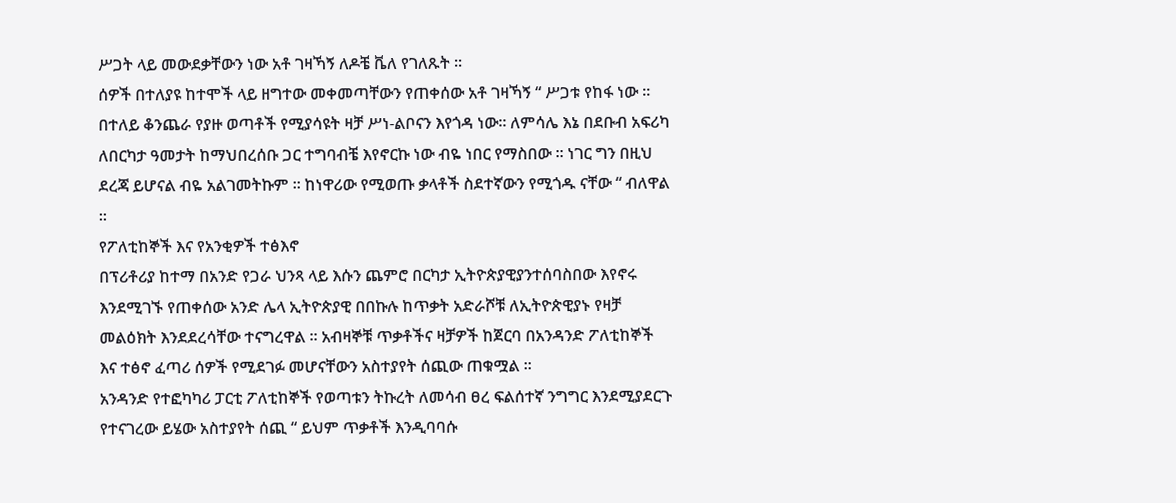ሥጋት ላይ መውደቃቸውን ነው አቶ ገዛኻኝ ለዶቼ ቬለ የገለጹት ፡፡
ሰዎች በተለያዩ ከተሞች ላይ ዘግተው መቀመጣቸውን የጠቀሰው አቶ ገዛኻኝ “ ሥጋቱ የከፋ ነው ፡፡ በተለይ ቆንጨራ የያዙ ወጣቶች የሚያሳዩት ዛቻ ሥነ-ልቦናን እየጎዳ ነው፡፡ ለምሳሌ እኔ በደቡብ አፍሪካ ለበርካታ ዓመታት ከማህበረሰቡ ጋር ተግባብቼ እየኖርኩ ነው ብዬ ነበር የማስበው ፡፡ ነገር ግን በዚህ ደረጃ ይሆናል ብዬ አልገመትኩም ፡፡ ከነዋሪው የሚወጡ ቃላቶች ስደተኛውን የሚጎዱ ናቸው “ ብለዋል ፡፡
የፖለቲከኞች እና የአንቂዎች ተፅእኖ
በፕሪቶሪያ ከተማ በአንድ የጋራ ህንጻ ላይ እሱን ጨምሮ በርካታ ኢትዮጵያዊያንተሰባስበው እየኖሩ እንደሚገኙ የጠቀሰው አንድ ሌላ ኢትዮጵያዊ በበኩሉ ከጥቃት አድራሾቹ ለኢትዮጵዊያኑ የዛቻ መልዕክት እንደደረሳቸው ተናግረዋል ፡፡ አብዛኞቹ ጥቃቶችና ዛቻዎች ከጀርባ በአንዳንድ ፖለቲከኞች እና ተፅኖ ፈጣሪ ሰዎች የሚደገፉ መሆናቸውን አስተያየት ሰጪው ጠቁሟል ፡፡
አንዳንድ የተፎካካሪ ፓርቲ ፖለቲከኞች የወጣቱን ትኩረት ለመሳብ ፀረ ፍልሰተኛ ንግግር እንደሚያደርጉ የተናገረው ይሄው አስተያየት ሰጪ “ ይህም ጥቃቶች እንዲባባሱ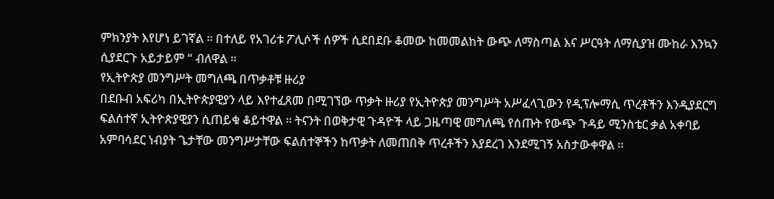ምክንያት እየሆነ ይገኛል ፡፡ በተለይ የአገሪቱ ፖሊሶች ሰዎች ሲደበደቡ ቆመው ከመመልከት ውጭ ለማስጣል እና ሥርዓት ለማሲያዝ ሙከራ እንኳን ሲያደርጉ አይታይም “ ብለዋል ፡፡
የኢትዮጵያ መንግሥት መግለጫ በጥቃቶቹ ዙሪያ
በደቡብ አፍሪካ በኢትዮጵያዊያን ላይ እየተፈጸመ በሚገኘው ጥቃት ዙሪያ የኢትዮጵያ መንግሥት አሥፈላጊውን የዲፕሎማሲ ጥረቶችን እንዲያደርግ ፍልሰተኛ ኢትዮጵያዊያን ሲጠይቁ ቆይተዋል ፡፡ ትናንት በወቅታዊ ጉዳዮች ላይ ጋዜጣዊ መግለጫ የሰጡት የውጭ ጉዳይ ሚንስቴር ቃል አቀባይ አምባሳደር ነብያት ጌታቸው መንግሥታቸው ፍልሰተኞችን ከጥቃት ለመጠበቅ ጥረቶችን እያደረገ እንደሚገኝ አስታውቀዋል ፡፡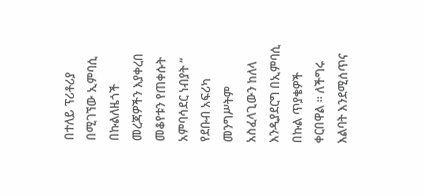በተለይ ፕሪቶሪያ በሚገኘው ኢምባሲ በኩልለዜጎች መረጃዎችን እያቀረበ መቆየቱን የጠቀሱት አምባሳደር ነብያት “ የደቡብ አፍሪካ መንግሥትም አስፈላጊውን ከለላ እንዲያደርግ በኢምባሲ በኩል ጥያቄዎች ቀርበዋል ፡፡ ለችግሩ እልባት እንደሚሰጥና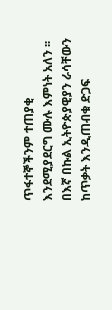ጥፋተኞችንም ተጠያቂ እንደሚያደርግ ሙሉ እምነት አለን ፡፡ በእኛ በኩል ኢትዮጵያዊያን ራሳቸውን ከጥቃት እንዲጠብቁ ድጋፍ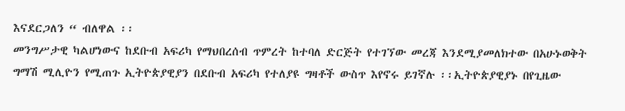እናደርጋለን “ ብለዋል ፡፡
መንግሥታዊ ካልሆነውና ከደቡብ አፍሪካ የማህበረሰብ ጥምረት ከተባለ ድርጅት የተገኘው መረጃ እንደሚያመለክተው በአሁኑወቅት ግማሽ ሚሊዮን የሚጠጉ ኢትዮጵያዊያን በደቡብ አፍሪካ የተለያዩ ግዛቶች ውስጥ እየኖሩ ይገኛሉ ፡፡ኢትዮጵያዊያኑ በየጊዜው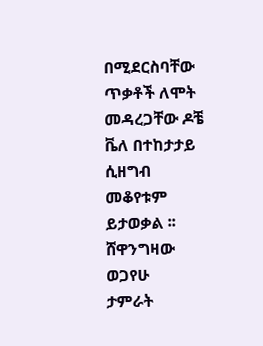በሚደርስባቸው ጥቃቶች ለሞት መዳረጋቸው ዶቼ ቬለ በተከታታይ ሲዘግብ መቆየቱም ይታወቃል ፡፡
ሸዋንግዛው ወጋየሁ
ታምራት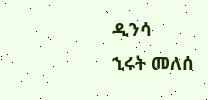ዲንሳ
ኂሩት መለሰ